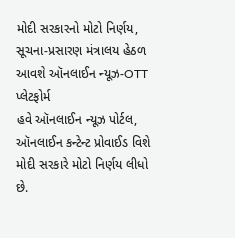મોદી સરકારનો મોટો નિર્ણય, સૂચના-પ્રસારણ મંત્રાલય હેઠળ આવશે ઑનલાઈન ન્યૂઝ-OTT પ્લેટફોર્મ
હવે ઑનલાઈન ન્યૂઝ પોર્ટલ, ઑનલાઈન કન્ટેન્ટ પ્રોવાઈડ વિશે મોદી સરકારે મોટો નિર્ણય લીધો છે.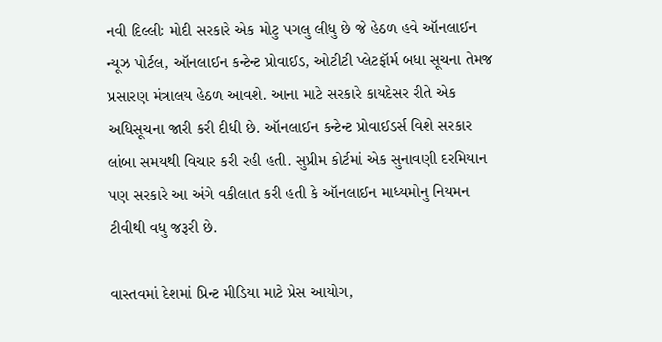નવી દિલ્લીઃ મોદી સરકારે એક મોટુ પગલુ લીધુ છે જે હેઠળ હવે ઑનલાઈન ન્યૂઝ પોર્ટલ, ઑનલાઈન કન્ટેન્ટ પ્રોવાઈડ, ઓટીટી પ્લેટફૉર્મ બધા સૂચના તેમજ પ્રસારણ મંત્રાલય હેઠળ આવશે. આના માટે સરકારે કાયદેસર રીતે એક અધિસૂચના જારી કરી દીધી છે. ઑનલાઈન કન્ટેન્ટ પ્રોવાઈડર્સ વિશે સરકાર લાંબા સમયથી વિચાર કરી રહી હતી. સુપ્રીમ કોર્ટમાં એક સુનાવણી દરમિયાન પણ સરકારે આ અંગે વકીલાત કરી હતી કે ઑનલાઈન માધ્યમોનુ નિયમન ટીવીથી વધુ જરૂરી છે.

વાસ્તવમાં દેશમાં પ્રિન્ટ મીડિયા માટે પ્રેસ આયોગ,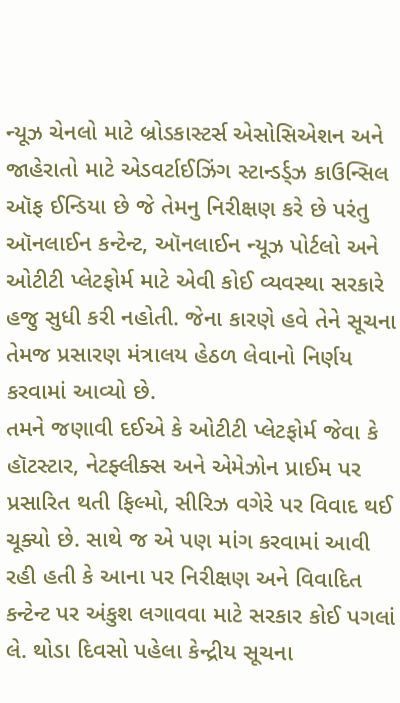ન્યૂઝ ચેનલો માટે બ્રોડકાસ્ટર્સ એસોસિએશન અને જાહેરાતો માટે એડવર્ટાઈઝિંગ સ્ટાન્ડર્ડ્ઝ કાઉન્સિલ ઑફ ઈન્ડિયા છે જે તેમનુ નિરીક્ષણ કરે છે પરંતુ ઑનલાઈન કન્ટેન્ટ, ઑનલાઈન ન્યૂઝ પોર્ટલો અને ઓટીટી પ્લેટફોર્મ માટે એવી કોઈ વ્યવસ્થા સરકારે હજુ સુધી કરી નહોતી. જેના કારણે હવે તેને સૂચના તેમજ પ્રસારણ મંત્રાલય હેઠળ લેવાનો નિર્ણય કરવામાં આવ્યો છે.
તમને જણાવી દઈએ કે ઓટીટી પ્લેટફોર્મ જેવા કે હૉટસ્ટાર, નેટફ્લીક્સ અને એમેઝોન પ્રાઈમ પર પ્રસારિત થતી ફિલ્મો, સીરિઝ વગેરે પર વિવાદ થઈ ચૂક્યો છે. સાથે જ એ પણ માંગ કરવામાં આવી રહી હતી કે આના પર નિરીક્ષણ અને વિવાદિત કન્ટેન્ટ પર અંકુશ લગાવવા માટે સરકાર કોઈ પગલાં લે. થોડા દિવસો પહેલા કેન્દ્રીય સૂચના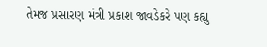તેમજ પ્રસારણ મંત્રી પ્રકાશ જાવડેકરે પણ કહ્યુ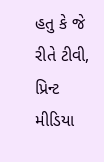હતુ કે જે રીતે ટીવી, પ્રિન્ટ મીડિયા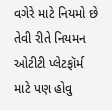વગેરે માટે નિયમો છે તેવી રીતે નિયમન ઓટીટી પ્લેટફૉર્મ માટે પણ હોવુ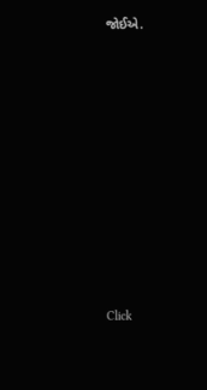જોઈએ.












Click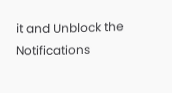it and Unblock the Notifications